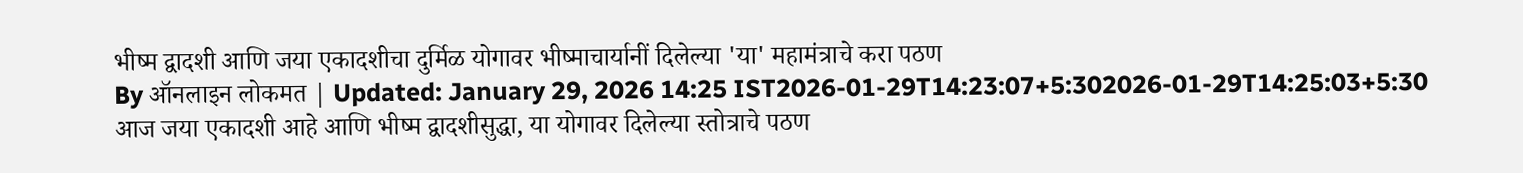भीष्म द्वादशी आणि जया एकादशीचा दुर्मिळ योगावर भीष्माचार्यानीं दिलेल्या 'या' महामंत्राचे करा पठण
By ऑनलाइन लोकमत | Updated: January 29, 2026 14:25 IST2026-01-29T14:23:07+5:302026-01-29T14:25:03+5:30
आज जया एकादशी आहे आणि भीष्म द्वादशीसुद्धा, या योगावर दिलेल्या स्तोत्राचे पठण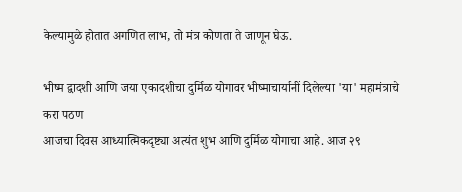केल्यामुळे होतात अगणित लाभ, तो मंत्र कोणता ते जाणून घेऊ.

भीष्म द्वादशी आणि जया एकादशीचा दुर्मिळ योगावर भीष्माचार्यानीं दिलेल्या 'या' महामंत्राचे करा पठण
आजचा दिवस आध्यात्मिकदृष्ट्या अत्यंत शुभ आणि दुर्मिळ योगाचा आहे. आज २९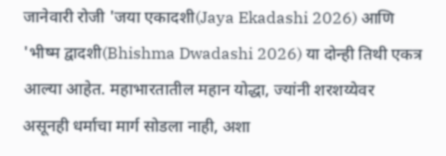जानेवारी रोजी 'जया एकादशी(Jaya Ekadashi 2026) आणि 'भीष्म द्वादशी(Bhishma Dwadashi 2026) या दोन्ही तिथी एकत्र आल्या आहेत. महाभारतातील महान योद्धा, ज्यांनी शरशय्येवर असूनही धर्माचा मार्ग सोडला नाही, अशा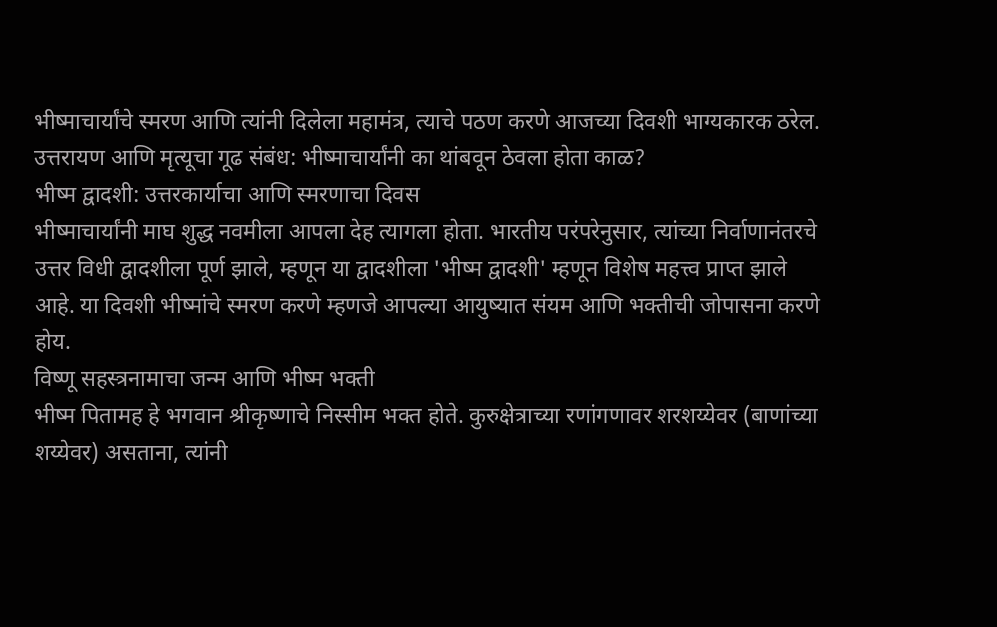भीष्माचार्यांचे स्मरण आणि त्यांनी दिलेला महामंत्र, त्याचे पठण करणे आजच्या दिवशी भाग्यकारक ठरेल.
उत्तरायण आणि मृत्यूचा गूढ संबंध: भीष्माचार्यांनी का थांबवून ठेवला होता काळ?
भीष्म द्वादशी: उत्तरकार्याचा आणि स्मरणाचा दिवस
भीष्माचार्यांनी माघ शुद्ध नवमीला आपला देह त्यागला होता. भारतीय परंपरेनुसार, त्यांच्या निर्वाणानंतरचे उत्तर विधी द्वादशीला पूर्ण झाले, म्हणून या द्वादशीला 'भीष्म द्वादशी' म्हणून विशेष महत्त्व प्राप्त झाले आहे. या दिवशी भीष्मांचे स्मरण करणे म्हणजे आपल्या आयुष्यात संयम आणि भक्तीची जोपासना करणे होय.
विष्णू सहस्त्रनामाचा जन्म आणि भीष्म भक्ती
भीष्म पितामह हे भगवान श्रीकृष्णाचे निस्सीम भक्त होते. कुरुक्षेत्राच्या रणांगणावर शरशय्येवर (बाणांच्या शय्येवर) असताना, त्यांनी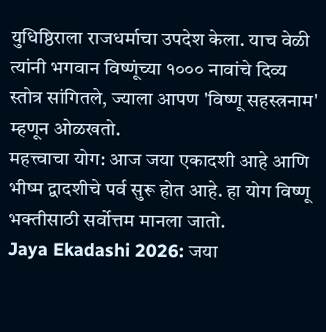युधिष्ठिराला राजधर्माचा उपदेश केला. याच वेळी त्यांनी भगवान विष्णूंच्या १००० नावांचे दिव्य स्तोत्र सांगितले, ज्याला आपण 'विष्णू सहस्त्रनाम' म्हणून ओळखतो.
महत्त्वाचा योग: आज जया एकादशी आहे आणि भीष्म द्वादशीचे पर्व सुरू होत आहे. हा योग विष्णू भक्तीसाठी सर्वोत्तम मानला जातो.
Jaya Ekadashi 2026: जया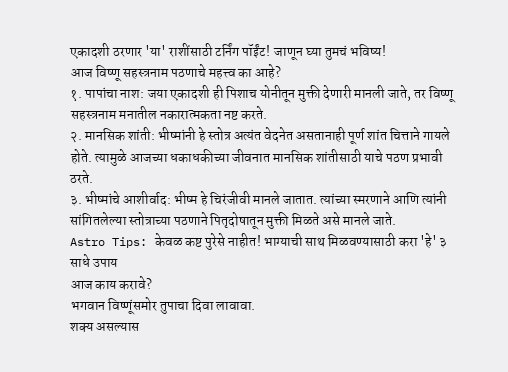एकादशी ठरणार 'या' राशींसाठी टर्निंग पॉईंट! जाणून घ्या तुमचं भविष्य!
आज विष्णू सहस्त्रनाम पठणाचे महत्त्व का आहे?
१. पापांचा नाश: जया एकादशी ही पिशाच योनीतून मुक्ती देणारी मानली जाते, तर विष्णू सहस्त्रनाम मनातील नकारात्मकता नष्ट करते.
२. मानसिक शांती: भीष्मांनी हे स्तोत्र अत्यंत वेदनेत असतानाही पूर्ण शांत चित्ताने गायले होते. त्यामुळे आजच्या धकाधकीच्या जीवनात मानसिक शांतीसाठी याचे पठण प्रभावी ठरते.
३. भीष्मांचे आशीर्वाद: भीष्म हे चिरंजीवी मानले जातात. त्यांच्या स्मरणाने आणि त्यांनी सांगितलेल्या स्तोत्राच्या पठणाने पितृदोषातून मुक्ती मिळते असे मानले जाते.
Astro Tips: केवळ कष्ट पुरेसे नाहीत! भाग्याची साथ मिळवण्यासाठी करा 'हे' ३ साधे उपाय
आज काय करावे?
भगवान विष्णूंसमोर तुपाचा दिवा लावावा.
शक्य असल्यास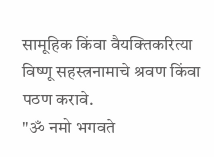सामूहिक किंवा वैयक्तिकरित्या विष्णू सहस्त्रनामाचे श्रवण किंवा पठण करावे.
"ॐ नमो भगवते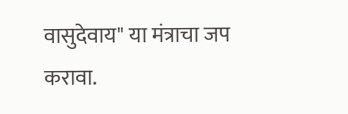वासुदेवाय" या मंत्राचा जप करावा.